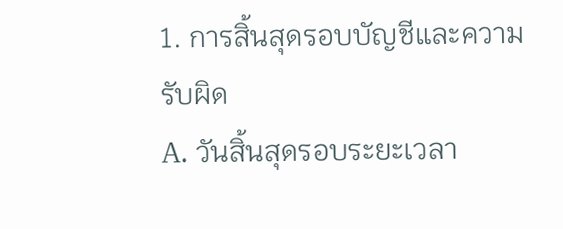1. การสิ้นสุดรอบบัญชีและความรับผิด
A. วันสิ้นสุดรอบระยะเวลา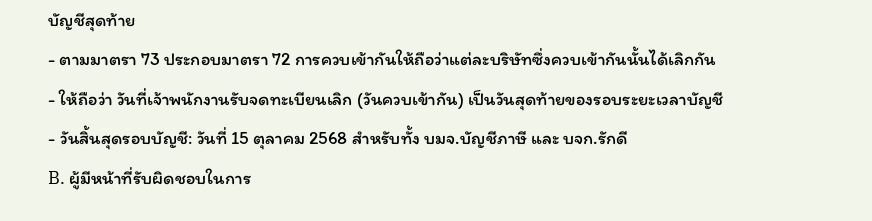บัญชีสุดท้าย
- ตามมาตรา 73 ประกอบมาตรา 72 การควบเข้ากันให้ถือว่าแต่ละบริษัทซึ่งควบเข้ากันนั้นได้เลิกกัน
- ให้ถือว่า วันที่เจ้าพนักงานรับจดทะเบียนเลิก (วันควบเข้ากัน) เป็นวันสุดท้ายของรอบระยะเวลาบัญชี
- วันสิ้นสุดรอบบัญชี: วันที่ 15 ตุลาคม 2568 สำหรับทั้ง บมจ.บัญชีภาษี และ บจก.รักดี
B. ผู้มีหน้าที่รับผิดชอบในการ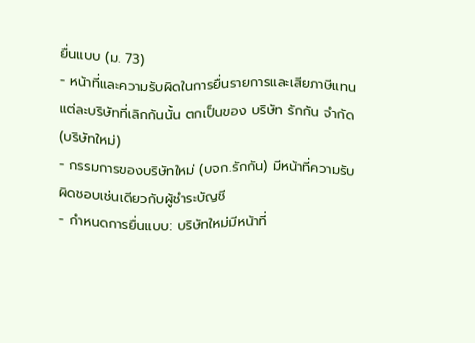ยื่นแบบ (ม. 73)
- หน้าที่และความรับผิดในการยื่นรายการและเสียภาษีแทน แต่ละบริษัทที่เลิกกันนั้น ตกเป็นของ บริษัท รักกัน จำกัด (บริษัทใหม่)
- กรรมการของบริษัทใหม่ (บจก.รักกัน) มีหน้าที่ความรับผิดชอบเช่นเดียวกับผู้ชำระบัญชี
- กำหนดการยื่นแบบ: บริษัทใหม่มีหน้าที่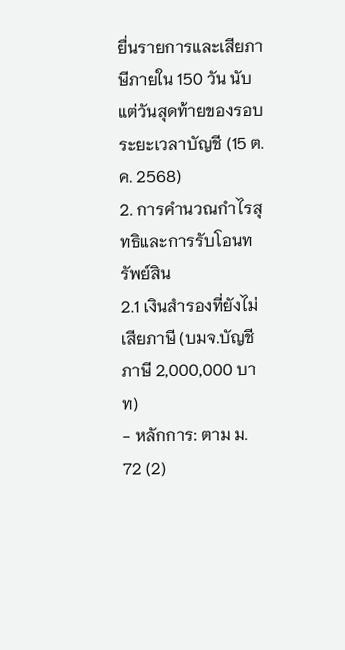ยื่นรายการและเสียภาษีภายใน 150 วัน นับแต่วันสุดท้ายของรอบระยะเวลาบัญชี (15 ต.ค. 2568)
2. การคำนวณกำไรสุทธิและการรับโอนทรัพย์สิน
2.1 เงินสำรองที่ยังไม่เสียภาษี (บมจ.บัญชีภาษี 2,000,000 บาท)
- หลักการ: ตาม ม. 72 (2)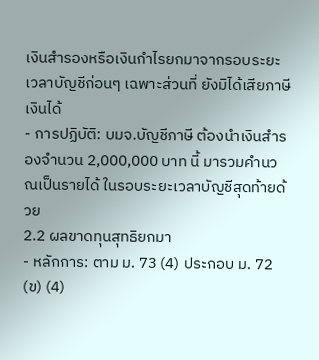เงินสำรองหรือเงินกำไรยกมาจากรอบระยะเวลาบัญชีก่อนๆ เฉพาะส่วนที่ ยังมิได้เสียภาษีเงินได้
- การปฏิบัติ: บมจ.บัญชีภาษี ต้องนำเงินสำรองจำนวน 2,000,000 บาท นี้ มารวมคำนวณเป็นรายได้ ในรอบระยะเวลาบัญชีสุดท้ายด้วย
2.2 ผลขาดทุนสุทธิยกมา
- หลักการ: ตาม ม. 73 (4) ประกอบ ม. 72 (ข) (4)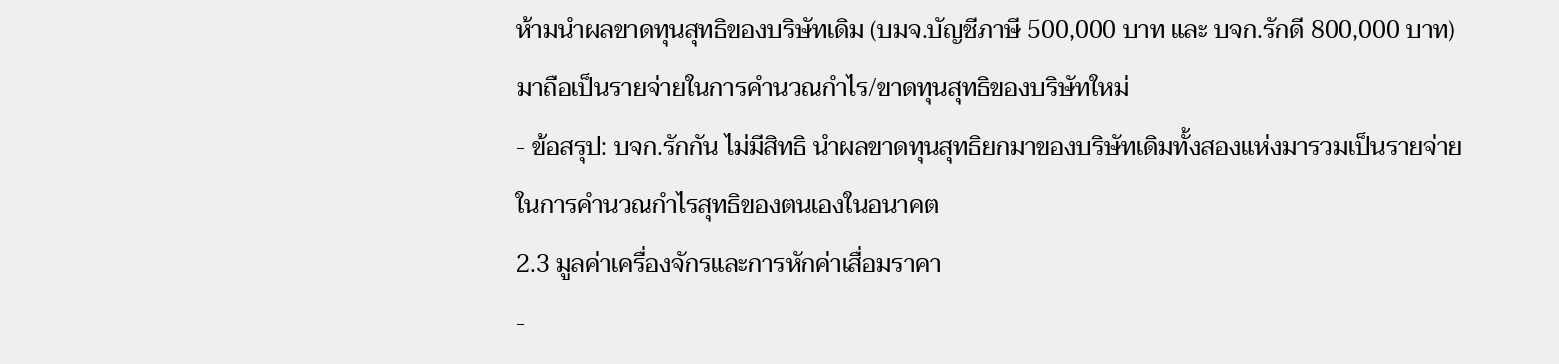ห้ามนำผลขาดทุนสุทธิของบริษัทเดิม (บมจ.บัญชีภาษี 500,000 บาท และ บจก.รักดี 800,000 บาท) มาถือเป็นรายจ่ายในการคำนวณกำไร/ขาดทุนสุทธิของบริษัทใหม่
- ข้อสรุป: บจก.รักกัน ไม่มีสิทธิ นำผลขาดทุนสุทธิยกมาของบริษัทเดิมทั้งสองแห่งมารวมเป็นรายจ่ายในการคำนวณกำไรสุทธิของตนเองในอนาคต
2.3 มูลค่าเครื่องจักรและการหักค่าเสื่อมราคา
-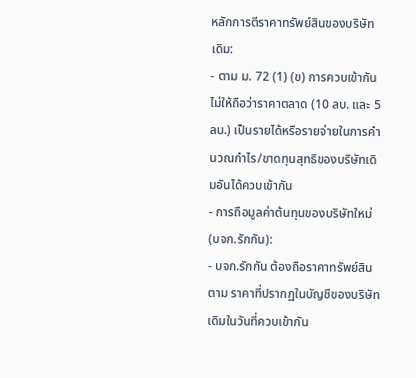หลักการตีราคาทรัพย์สินของบริษัทเดิม:
- ตาม ม. 72 (1) (ข) การควบเข้ากัน ไม่ให้ถือว่าราคาตลาด (10 ลบ. และ 5 ลบ.) เป็นรายได้หรือรายจ่ายในการคำนวณกำไร/ขาดทุนสุทธิของบริษัทเดิมอันได้ควบเข้ากัน
- การถือมูลค่าต้นทุนของบริษัทใหม่ (บจก.รักกัน):
- บจก.รักกัน ต้องถือราคาทรัพย์สินตาม ราคาที่ปรากฏในบัญชีของบริษัทเดิมในวันที่ควบเข้ากัน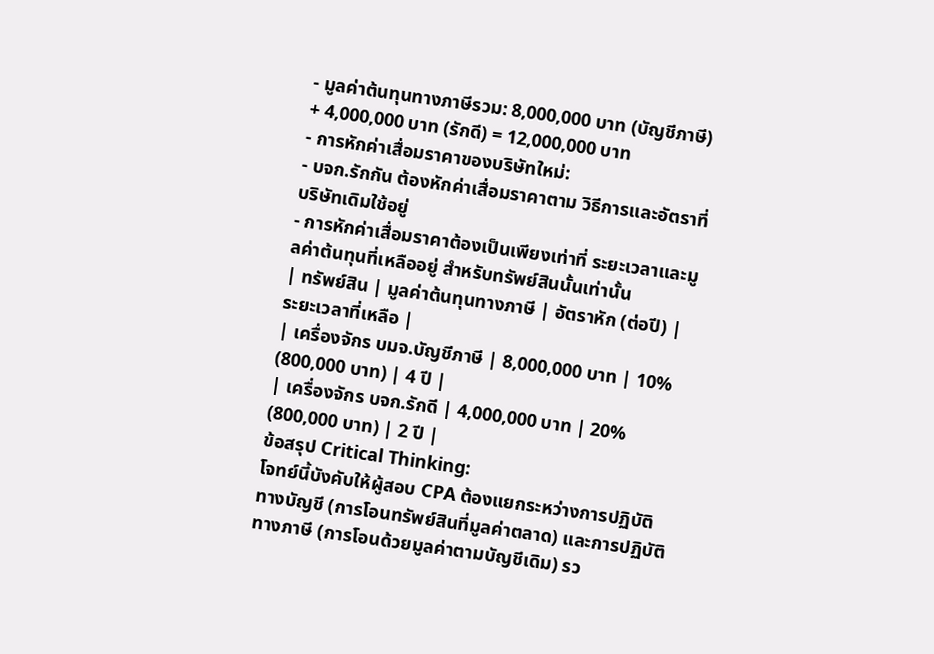- มูลค่าต้นทุนทางภาษีรวม: 8,000,000 บาท (บัญชีภาษี) + 4,000,000 บาท (รักดี) = 12,000,000 บาท
- การหักค่าเสื่อมราคาของบริษัทใหม่:
- บจก.รักกัน ต้องหักค่าเสื่อมราคาตาม วิธีการและอัตราที่บริษัทเดิมใช้อยู่
- การหักค่าเสื่อมราคาต้องเป็นเพียงเท่าที่ ระยะเวลาและมูลค่าต้นทุนที่เหลืออยู่ สำหรับทรัพย์สินนั้นเท่านั้น
| ทรัพย์สิน | มูลค่าต้นทุนทางภาษี | อัตราหัก (ต่อปี) | ระยะเวลาที่เหลือ |
| เครื่องจักร บมจ.บัญชีภาษี | 8,000,000 บาท | 10% (800,000 บาท) | 4 ปี |
| เครื่องจักร บจก.รักดี | 4,000,000 บาท | 20% (800,000 บาท) | 2 ปี |
ข้อสรุป Critical Thinking:
โจทย์นี้บังคับให้ผู้สอบ CPA ต้องแยกระหว่างการปฏิบัติทางบัญชี (การโอนทรัพย์สินที่มูลค่าตลาด) และการปฏิบัติทางภาษี (การโอนด้วยมูลค่าตามบัญชีเดิม) รว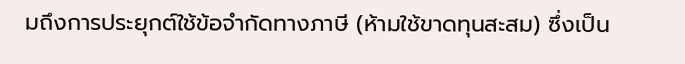มถึงการประยุกต์ใช้ข้อจำกัดทางภาษี (ห้ามใช้ขาดทุนสะสม) ซึ่งเป็น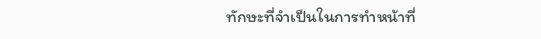ทักษะที่จำเป็นในการทำหน้าที่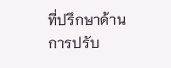ที่ปรึกษาด้านการปรับ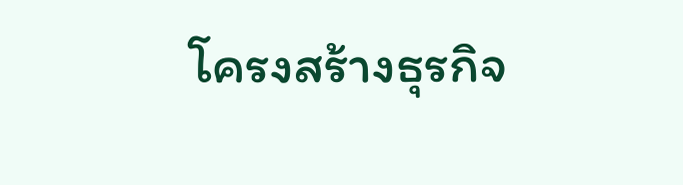โครงสร้างธุรกิจ